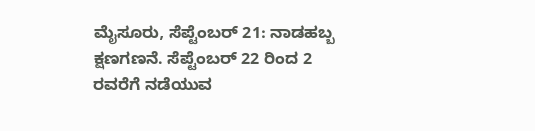ಮೈಸೂರು, ಸೆಪ್ಟೆಂಬರ್ 21: ನಾಡಹಬ್ಬ ಕ್ಷಣಗಣನೆ. ಸೆಪ್ಟೆಂಬರ್ 22 ರಿಂದ 2 ರವರೆಗೆ ನಡೆಯುವ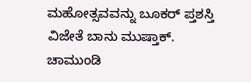ಮಹೋತ್ಸವವನ್ನು ಬೂಕರ್ ಪ್ತಶಸ್ತಿ ವಿಜೇತೆ ಬಾನು ಮುಷ್ತಾಕ್. ಚಾಮುಂಡಿ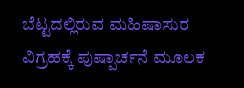ಬೆಟ್ಟದಲ್ಲಿರುವ ಮಹಿಷಾಸುರ ವಿಗ್ರಹಕ್ಕೆ ಪುಷ್ಪಾರ್ಚನೆ ಮೂಲಕ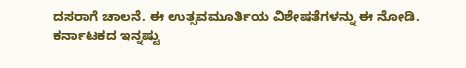ದಸರಾಗೆ ಚಾಲನೆ. ಈ ಉತ್ಸವಮೂರ್ತಿಯ ವಿಶೇಷತೆಗಳನ್ನು ಈ ನೋಡಿ.
ಕರ್ನಾಟಕದ ಇನ್ನಷ್ಟು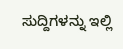ಸುದ್ದಿಗಳನ್ನು ಇಲ್ಲಿ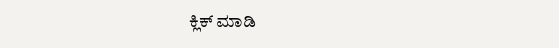ಕ್ಲಿಕ್ ಮಾಡಿ